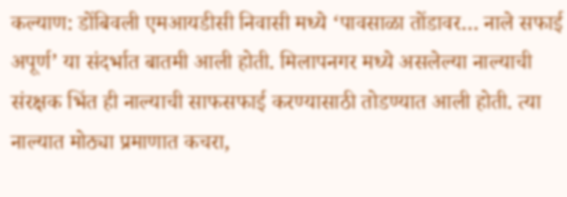कल्याण: डोंबिवली एमआयडीसी निवासी मध्ये ‘पावसाळा तोंडावर… नाले सफाई अपूर्ण’ या संदर्भात बातमी आली होती. मिलापनगर मध्ये असलेल्या नाल्याची संरक्षक भिंत ही नाल्याची साफसफाई करण्यासाठी तोडण्यात आली होती. त्या नाल्यात मोठ्या प्रमाणात कचरा,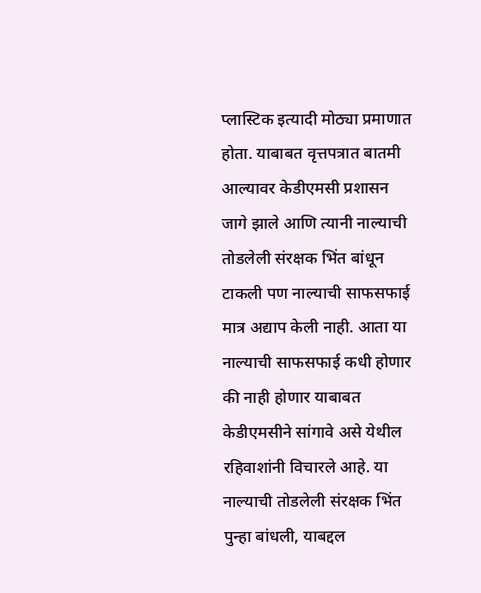प्लास्टिक इत्यादी मोठ्या प्रमाणात होता. याबाबत वृत्तपत्रात बातमी आल्यावर केडीएमसी प्रशासन जागे झाले आणि त्यानी नाल्याची तोडलेली संरक्षक भिंत बांधून टाकली पण नाल्याची साफसफाई मात्र अद्याप केली नाही. आता या नाल्याची साफसफाई कधी होणार की नाही होणार याबाबत केडीएमसीने सांगावे असे येथील रहिवाशांनी विचारले आहे. या नाल्याची तोडलेली संरक्षक भिंत पुन्हा बांधली, याबद्दल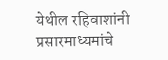येथील रहिवाशांनी प्रसारमाध्यमांचे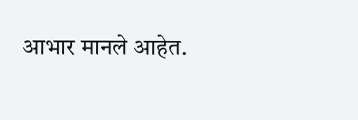आभार मानले आहेत.